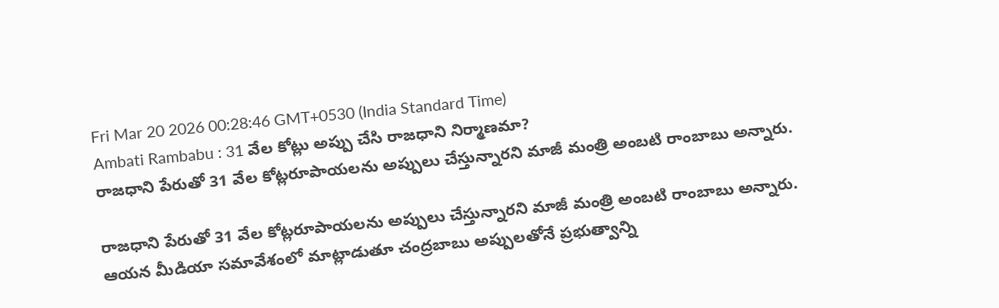Fri Mar 20 2026 00:28:46 GMT+0530 (India Standard Time)
Ambati Rambabu : 31 వేల కోట్లు అప్పు చేసి రాజధాని నిర్మాణమా?
రాజధాని పేరుతో 31 వేల కోట్లరూపాయలను అప్పులు చేస్తున్నారని మాజీ మంత్రి అంబటి రాంబాబు అన్నారు.

రాజధాని పేరుతో 31 వేల కోట్లరూపాయలను అప్పులు చేస్తున్నారని మాజీ మంత్రి అంబటి రాంబాబు అన్నారు. ఆయన మీడియా సమావేశంలో మాట్లాడుతూ చంద్రబాబు అప్పులతోనే ప్రభుత్వాన్ని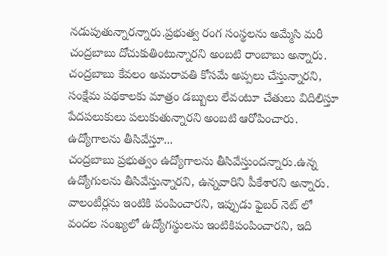నడుపుతున్నారన్నారు.ప్రభుత్వ రంగ సంస్థలను అమ్మేసి మరీ చంద్రబాబు దోచుకుతింటున్నారని అంబటి రాంబాబు అన్నారు. చంద్రబాబు కేవలం అమరావతి కోసమే అప్పలు చేస్తున్నారని, సంక్షేమ పథకాలకు మాత్రం డబ్బులు లేవంటూ చేతులు విదిలిస్తూ పేదపలుకులు పలుకుతున్నారని అంబటి ఆరోపించారు.
ఉద్యోగాలను తీసివేస్తూ...
చంద్రబాబు ప్రభుత్వం ఉద్యోగాలను తీసివేస్తుందన్నారు.ఉన్న ఉద్యోగులను తీసివేస్తున్నారని, ఉన్నవారిని పీకేశారని అన్నారు. వాలంటీర్లను ఇంటికి పంపించారని, ఇప్పుడు ఫైబర్ నెట్ లో వందల సంఖ్యలో ఉద్యోగస్థులను ఇంటికిపంపించారని, ఇది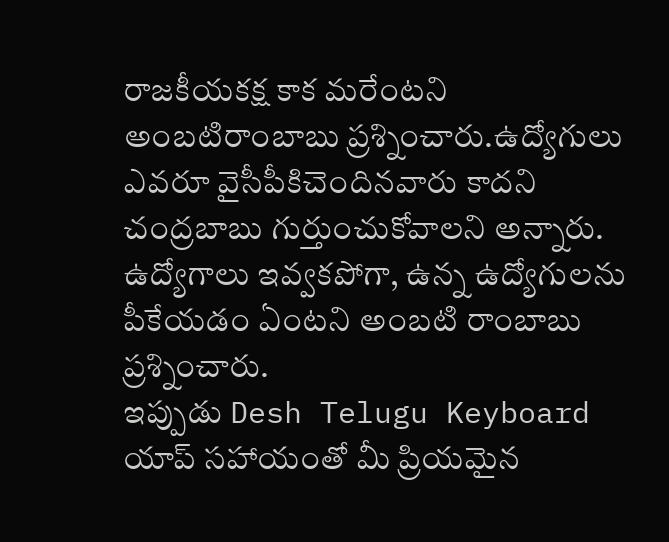రాజకీయకక్ష కాక మరేంటని అంబటిరాంబాబు ప్రశ్నించారు.ఉద్యోగులు ఎవరూ వైసీపీకిచెందినవారు కాదని చంద్రబాబు గుర్తుంచుకోవాలని అన్నారు. ఉద్యోగాలు ఇవ్వకపోగా, ఉన్న ఉద్యోగులను పీకేయడం ఏంటని అంబటి రాంబాబు ప్రశ్నించారు.
ఇప్పుడు Desh Telugu Keyboard యాప్ సహాయంతో మీ ప్రియమైన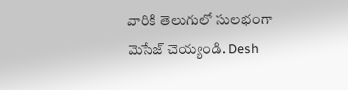వారికి తెలుగులో సులభంగా మెసేజ్ చెయ్యండి. Desh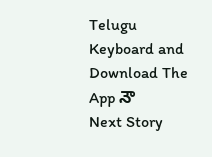Telugu Keyboard and Download The App నౌ
Next Story